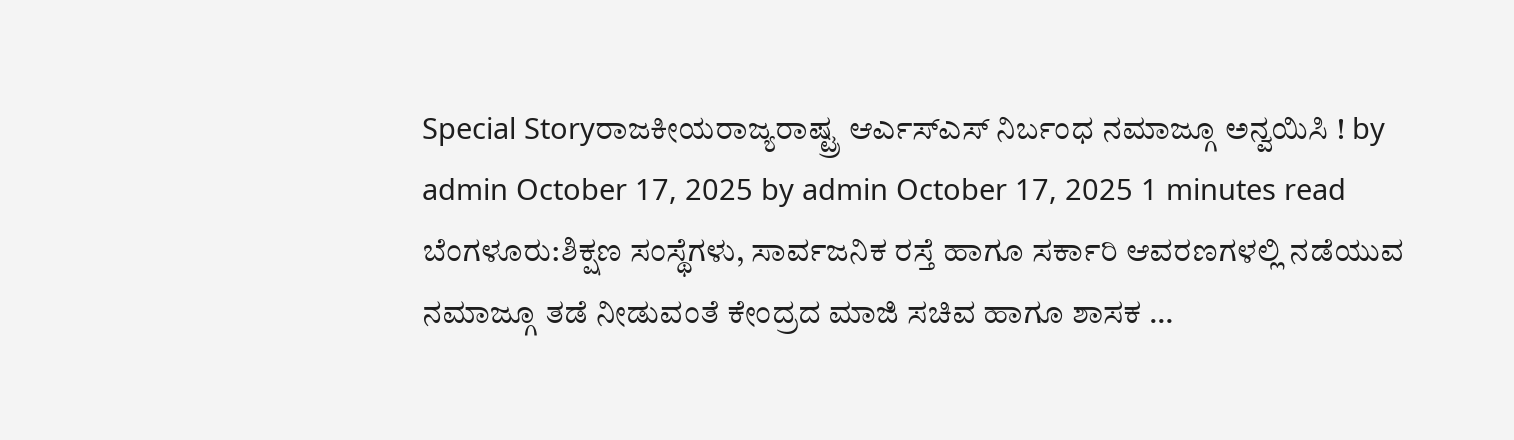Special Storyರಾಜಕೀಯರಾಜ್ಯರಾಷ್ಟ್ರ ಆರ್ಎಸ್ಎಸ್ ನಿರ್ಬಂಧ ನಮಾಜ್ಗೂ ಅನ್ವಯಿಸಿ ! by admin October 17, 2025 by admin October 17, 2025 1 minutes read ಬೆಂಗಳೂರು:ಶಿಕ್ಷಣ ಸಂಸ್ಥೆಗಳು, ಸಾರ್ವಜನಿಕ ರಸ್ತೆ ಹಾಗೂ ಸರ್ಕಾರಿ ಆವರಣಗಳಲ್ಲಿ ನಡೆಯುವ ನಮಾಜ್ಗೂ ತಡೆ ನೀಡುವಂತೆ ಕೇಂದ್ರದ ಮಾಜಿ ಸಚಿವ ಹಾಗೂ ಶಾಸಕ …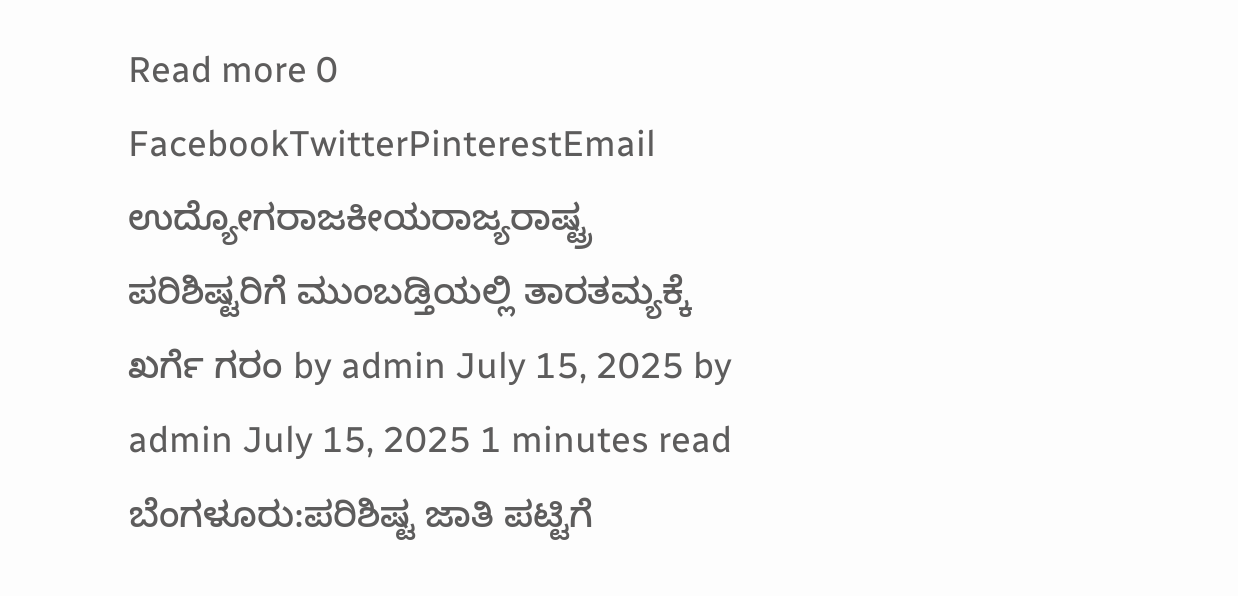Read more 0 FacebookTwitterPinterestEmail
ಉದ್ಯೋಗರಾಜಕೀಯರಾಜ್ಯರಾಷ್ಟ್ರ ಪರಿಶಿಷ್ಟರಿಗೆ ಮುಂಬಡ್ತಿಯಲ್ಲಿ ತಾರತಮ್ಯಕ್ಕೆ ಖರ್ಗೆ ಗರಂ by admin July 15, 2025 by admin July 15, 2025 1 minutes read ಬೆಂಗಳೂರು:ಪರಿಶಿಷ್ಟ ಜಾತಿ ಪಟ್ಟಿಗೆ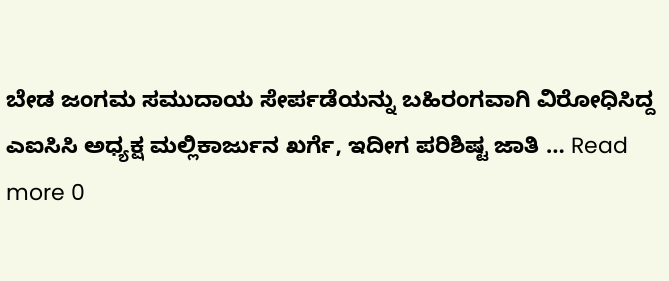ಬೇಡ ಜಂಗಮ ಸಮುದಾಯ ಸೇರ್ಪಡೆಯನ್ನು ಬಹಿರಂಗವಾಗಿ ವಿರೋಧಿಸಿದ್ದ ಎಐಸಿಸಿ ಅಧ್ಯಕ್ಷ ಮಲ್ಲಿಕಾರ್ಜುನ ಖರ್ಗೆ, ಇದೀಗ ಪರಿಶಿಷ್ಟ ಜಾತಿ … Read more 0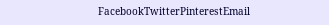FacebookTwitterPinterestEmail